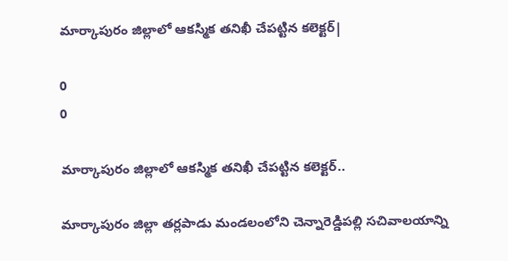మార్కాపురం జిల్లాలో ఆకస్మిక తనిఖీ చేపట్టిన కలెక్టర్|

0
0

మార్కాపురం జిల్లాలో ఆకస్మిక తనిఖీ చేపట్టిన కలెక్టర్..

మార్కాపురం జిల్లా తర్లపాడు మండలంలోని చెన్నారెడ్డిపల్లి సచివాలయాన్ని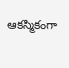ఆకస్మికంగా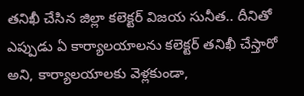తనిఖీ చేసిన జిల్లా కలెక్టర్ విజయ సునీత.. దీనితో ఎప్పుడు ఏ కార్యాలయాలను కలెక్టర్ తనిఖీ చేస్తారో అని, కార్యాలయాలకు వెళ్లకుండా,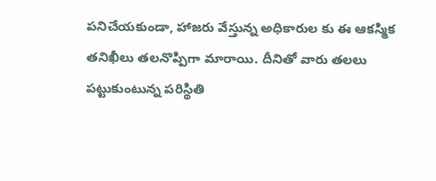పనిచేయకుండా, హాజరు వేస్తున్న అధికారుల కు ఈ ఆకస్మిక తనిఖీలు తలనొప్పిగా మారాయి. దీనితో వారు తలలు పట్టుకుంటున్న పరిస్థితి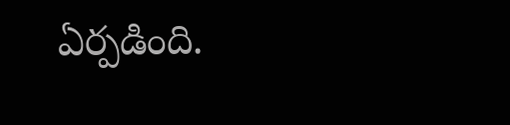ఏర్పడింది.